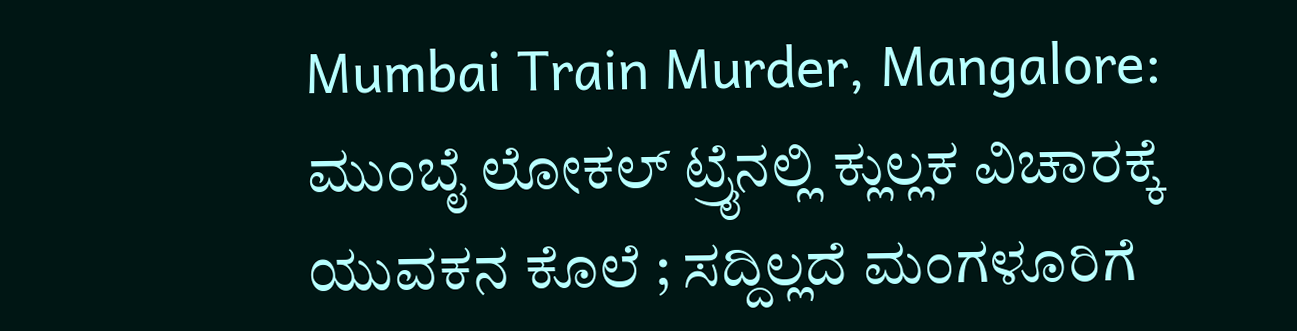Mumbai Train Murder, Mangalore: ಮುಂಬೈ ಲೋಕಲ್ ಟ್ರೈನಲ್ಲಿ ಕ್ಲುಲ್ಲಕ ವಿಚಾರಕ್ಕೆ ಯುವಕನ ಕೊಲೆ ; ಸದ್ದಿಲ್ಲದೆ ಮಂಗಳೂರಿಗೆ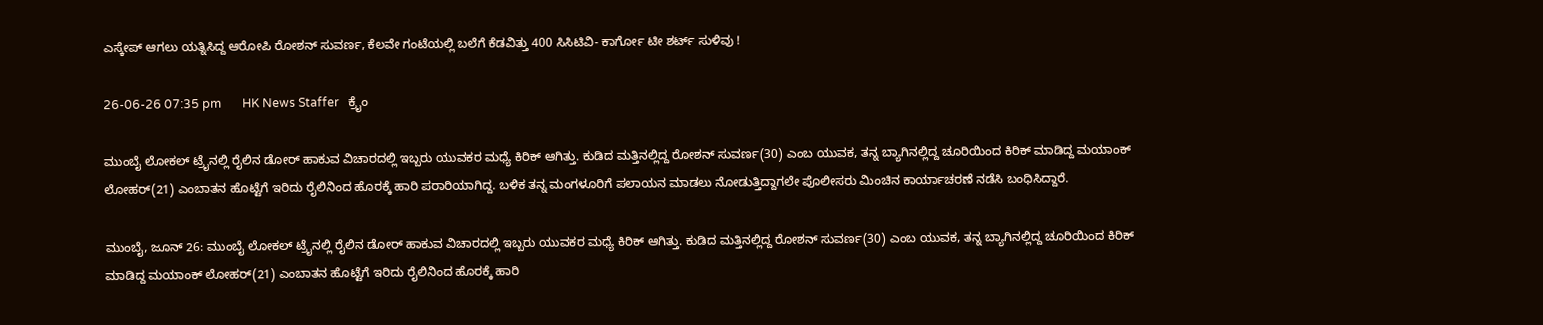ಎಸ್ಕೇಪ್ ಆಗಲು ಯತ್ನಿಸಿದ್ದ ಆರೋಪಿ ರೋಶನ್ ಸುವರ್ಣ, ಕೆಲವೇ ಗಂಟೆಯಲ್ಲಿ ಬಲೆಗೆ ಕೆಡವಿತ್ತು 400 ಸಿಸಿಟಿವಿ- ಕಾರ್ಗೋ ಟೀ ಶರ್ಟ್ ಸುಳಿವು !

26-06-26 07:35 pm       HK News Staffer   ಕ್ರೈಂ

ಮುಂಬೈ ಲೋಕಲ್ ಟ್ರೈನಲ್ಲಿ ರೈಲಿನ ಡೋರ್ ಹಾಕುವ ವಿಚಾರದಲ್ಲಿ ಇಬ್ಬರು ಯುವಕರ ಮಧ್ಯೆ ಕಿರಿಕ್ ಆಗಿತ್ತು. ಕುಡಿದ ಮತ್ತಿನಲ್ಲಿದ್ದ ರೋಶನ್ ಸುವರ್ಣ(30) ಎಂಬ ಯುವಕ, ತನ್ನ ಬ್ಯಾಗಿನಲ್ಲಿದ್ದ ಚೂರಿಯಿಂದ ಕಿರಿಕ್ ಮಾಡಿದ್ದ ಮಯಾಂಕ್ ಲೋಹರ್(21) ಎಂಬಾತನ ಹೊಟ್ಟೆಗೆ ಇರಿದು ರೈಲಿನಿಂದ ಹೊರಕ್ಕೆ ಹಾರಿ ಪರಾರಿಯಾಗಿದ್ದ. ಬಳಿಕ ತನ್ನ ಮಂಗಳೂರಿಗೆ ಪಲಾಯನ ಮಾಡಲು ನೋಡುತ್ತಿದ್ದಾಗಲೇ ಪೊಲೀಸರು ಮಿಂಚಿನ ಕಾರ್ಯಾಚರಣೆ ನಡೆಸಿ ಬಂಧಿಸಿದ್ದಾರೆ.

ಮುಂಬೈ, ಜೂನ್ 26: ಮುಂಬೈ ಲೋಕಲ್ ಟ್ರೈನಲ್ಲಿ ರೈಲಿನ ಡೋರ್ ಹಾಕುವ ವಿಚಾರದಲ್ಲಿ ಇಬ್ಬರು ಯುವಕರ ಮಧ್ಯೆ ಕಿರಿಕ್ ಆಗಿತ್ತು. ಕುಡಿದ ಮತ್ತಿನಲ್ಲಿದ್ದ ರೋಶನ್ ಸುವರ್ಣ(30) ಎಂಬ ಯುವಕ, ತನ್ನ ಬ್ಯಾಗಿನಲ್ಲಿದ್ದ ಚೂರಿಯಿಂದ ಕಿರಿಕ್ ಮಾಡಿದ್ದ ಮಯಾಂಕ್ ಲೋಹರ್(21) ಎಂಬಾತನ ಹೊಟ್ಟೆಗೆ ಇರಿದು ರೈಲಿನಿಂದ ಹೊರಕ್ಕೆ ಹಾರಿ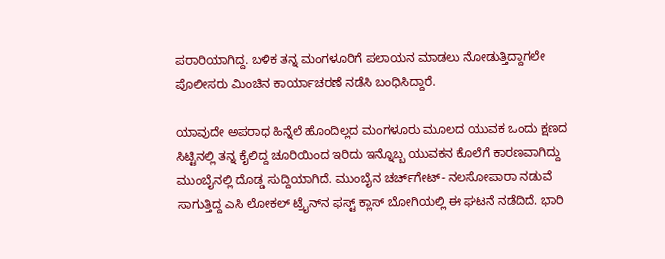ಪರಾರಿಯಾಗಿದ್ದ. ಬಳಿಕ ತನ್ನ ಮಂಗಳೂರಿಗೆ ಪಲಾಯನ ಮಾಡಲು ನೋಡುತ್ತಿದ್ದಾಗಲೇ ಪೊಲೀಸರು ಮಿಂಚಿನ ಕಾರ್ಯಾಚರಣೆ ನಡೆಸಿ ಬಂಧಿಸಿದ್ದಾರೆ.

ಯಾವುದೇ ಅಪರಾಧ ಹಿನ್ನೆಲೆ ಹೊಂದಿಲ್ಲದ ಮಂಗಳೂರು ಮೂಲದ ಯುವಕ ಒಂದು ಕ್ಷಣದ ಸಿಟ್ಟಿನಲ್ಲಿ ತನ್ನ ಕೈಲಿದ್ದ ಚೂರಿಯಿಂದ ಇರಿದು ಇನ್ನೊಬ್ಬ ಯುವಕನ ಕೊಲೆಗೆ ಕಾರಣವಾಗಿದ್ದು ಮುಂಬೈನಲ್ಲಿ ದೊಡ್ಡ ಸುದ್ದಿಯಾಗಿದೆ. ಮುಂಬೈನ ಚರ್ಚ್‌ಗೇಟ್- ನಲಸೋಪಾರಾ ನಡುವೆ ಸಾಗುತ್ತಿದ್ದ ಎಸಿ ಲೋಕಲ್ ಟ್ರೈನ್‌ನ ಫಸ್ಟ್‌ ಕ್ಲಾಸ್ ಬೋಗಿಯಲ್ಲಿ ಈ ಘಟನೆ ನಡೆದಿದೆ. ಭಾರಿ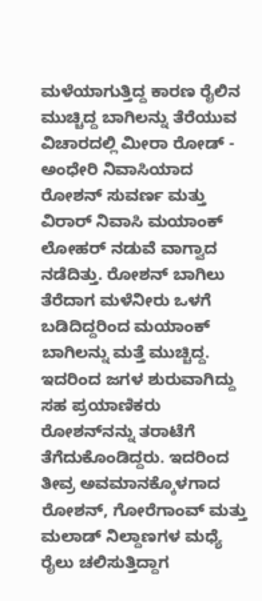ಮಳೆಯಾಗುತ್ತಿದ್ದ ಕಾರಣ ರೈಲಿನ ಮುಚ್ಚಿದ್ದ ಬಾಗಿಲನ್ನು ತೆರೆಯುವ ವಿಚಾರದಲ್ಲಿ ಮೀರಾ ರೋಡ್ - ಅಂಧೇರಿ ನಿವಾಸಿಯಾದ ರೋಶನ್ ಸುವರ್ಣ ಮತ್ತು ವಿರಾರ್ ನಿವಾಸಿ ಮಯಾಂಕ್ ಲೋಹರ್ ನಡುವೆ ವಾಗ್ವಾದ ನಡೆದಿತ್ತು. ರೋಶನ್ ಬಾಗಿಲು ತೆರೆದಾಗ ಮಳೆನೀರು ಒಳಗೆ ಬಡಿದಿದ್ದರಿಂದ ಮಯಾಂಕ್ ಬಾಗಿಲನ್ನು ಮತ್ತೆ ಮುಚ್ಚಿದ್ದ. ಇದರಿಂದ ಜಗಳ ಶುರುವಾಗಿದ್ದು ಸಹ ಪ್ರಯಾಣಿಕರು ರೋಶನ್‌ನನ್ನು ತರಾಟೆಗೆ ತೆಗೆದುಕೊಂಡಿದ್ದರು. ಇದರಿಂದ ತೀವ್ರ ಅವಮಾನಕ್ಕೊಳಗಾದ ರೋಶನ್, ಗೋರೆಗಾಂವ್ ಮತ್ತು ಮಲಾಡ್ ನಿಲ್ದಾಣಗಳ ಮಧ್ಯೆ ರೈಲು ಚಲಿಸುತ್ತಿದ್ದಾಗ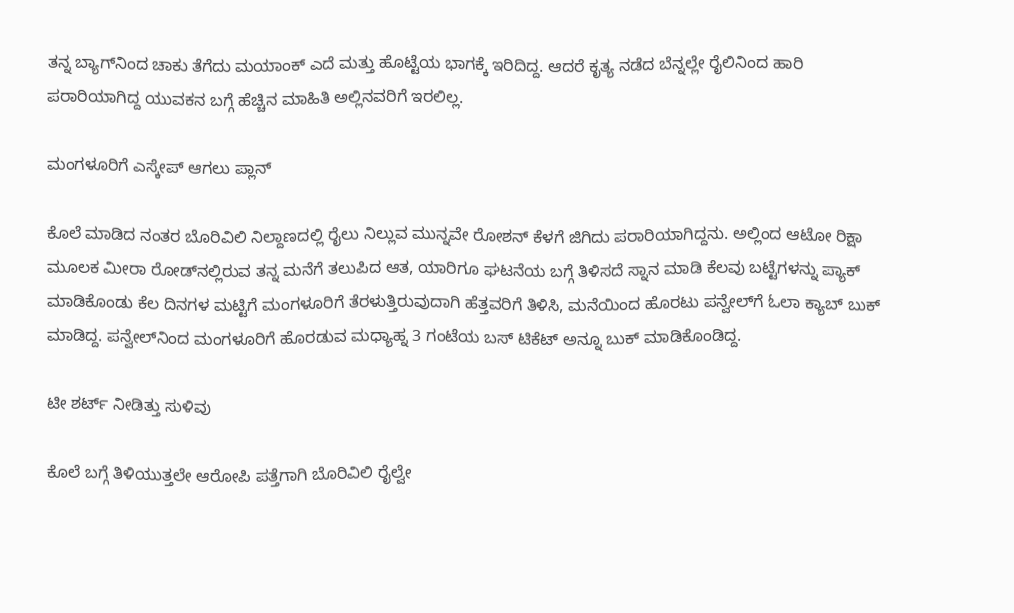ತನ್ನ ಬ್ಯಾಗ್‌ನಿಂದ ಚಾಕು ತೆಗೆದು ಮಯಾಂಕ್‌ ಎದೆ ಮತ್ತು ಹೊಟ್ಟೆಯ ಭಾಗಕ್ಕೆ ಇರಿದಿದ್ದ. ಆದರೆ ಕೃತ್ಯ ನಡೆದ ಬೆನ್ನಲ್ಲೇ ರೈಲಿನಿಂದ ಹಾರಿ ಪರಾರಿಯಾಗಿದ್ದ ಯುವಕನ ಬಗ್ಗೆ ಹೆಚ್ಚಿನ ಮಾಹಿತಿ ಅಲ್ಲಿನವರಿಗೆ ಇರಲಿಲ್ಲ.

ಮಂಗಳೂರಿಗೆ ಎಸ್ಕೇಪ್ ಆಗಲು ಪ್ಲಾನ್

ಕೊಲೆ ಮಾಡಿದ ನಂತರ ಬೊರಿವಿಲಿ ನಿಲ್ದಾಣದಲ್ಲಿ ರೈಲು ನಿಲ್ಲುವ ಮುನ್ನವೇ ರೋಶನ್ ಕೆಳಗೆ ಜಿಗಿದು ಪರಾರಿಯಾಗಿದ್ದನು. ಅಲ್ಲಿಂದ ಆಟೋ ರಿಕ್ಷಾ ಮೂಲಕ ಮೀರಾ ರೋಡ್‌ನಲ್ಲಿರುವ ತನ್ನ ಮನೆಗೆ ತಲುಪಿದ ಆತ, ಯಾರಿಗೂ ಘಟನೆಯ ಬಗ್ಗೆ ತಿಳಿಸದೆ ಸ್ನಾನ ಮಾಡಿ ಕೆಲವು ಬಟ್ಟೆಗಳನ್ನು ಪ್ಯಾಕ್ ಮಾಡಿಕೊಂಡು ಕೆಲ ದಿನಗಳ ಮಟ್ಟಿಗೆ ಮಂಗಳೂರಿಗೆ ತೆರಳುತ್ತಿರುವುದಾಗಿ ಹೆತ್ತವರಿಗೆ ತಿಳಿಸಿ, ಮನೆಯಿಂದ ಹೊರಟು ಪನ್ವೇಲ್‌ಗೆ ಓಲಾ ಕ್ಯಾಬ್ ಬುಕ್ ಮಾಡಿದ್ದ. ಪನ್ವೇಲ್‌ನಿಂದ ಮಂಗಳೂರಿಗೆ ಹೊರಡುವ ಮಧ್ಯಾಹ್ನ 3 ಗಂಟೆಯ ಬಸ್ ಟಿಕೆಟ್‌ ಅನ್ನೂ ಬುಕ್ ಮಾಡಿಕೊಂಡಿದ್ದ.

ಟೀ ಶರ್ಟ್ ನೀಡಿತ್ತು ಸುಳಿವು

ಕೊಲೆ ಬಗ್ಗೆ ತಿಳಿಯುತ್ತಲೇ ಆರೋಪಿ ಪತ್ತೆಗಾಗಿ ಬೊರಿವಿಲಿ ರೈಲ್ವೇ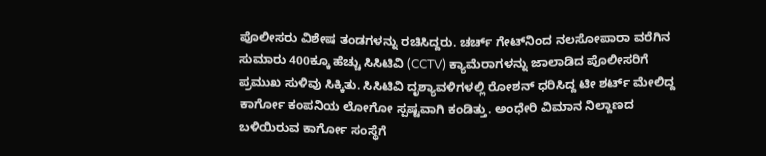ಪೊಲೀಸರು ವಿಶೇಷ ತಂಡಗಳನ್ನು ರಚಿಸಿದ್ದರು. ಚರ್ಚ್‌ ಗೇಟ್‌ನಿಂದ ನಲಸೋಪಾರಾ ವರೆಗಿನ ಸುಮಾರು 400ಕ್ಕೂ ಹೆಚ್ಚು ಸಿಸಿಟಿವಿ (CCTV) ಕ್ಯಾಮೆರಾಗಳನ್ನು ಜಾಲಾಡಿದ ಪೊಲೀಸರಿಗೆ ಪ್ರಮುಖ ಸುಳಿವು ಸಿಕ್ಕಿತು. ಸಿಸಿಟಿವಿ ದೃಶ್ಯಾವಳಿಗಳಲ್ಲಿ ರೋಶನ್ ಧರಿಸಿದ್ದ ಟೀ ಶರ್ಟ್ ಮೇಲಿದ್ದ ಕಾರ್ಗೋ ಕಂಪನಿಯ ಲೋಗೋ ಸ್ಪಷ್ಟವಾಗಿ ಕಂಡಿತ್ತು. ಅಂಧೇರಿ ವಿಮಾನ ನಿಲ್ದಾಣದ ಬಳಿಯಿರುವ ಕಾರ್ಗೋ ಸಂಸ್ಥೆಗೆ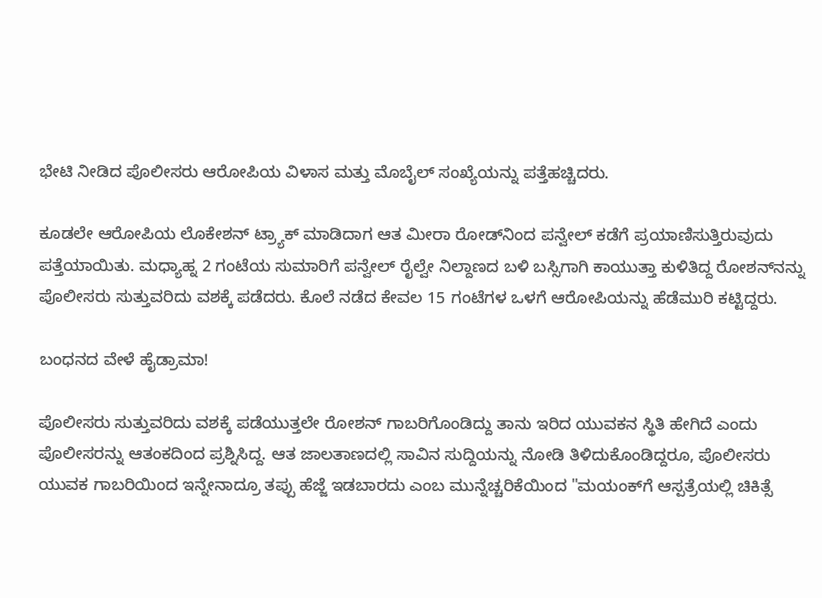ಭೇಟಿ ನೀಡಿದ ಪೊಲೀಸರು ಆರೋಪಿಯ ವಿಳಾಸ ಮತ್ತು ಮೊಬೈಲ್ ಸಂಖ್ಯೆಯನ್ನು ಪತ್ತೆಹಚ್ಚಿದರು.

ಕೂಡಲೇ ಆರೋಪಿಯ ಲೊಕೇಶನ್ ಟ್ರ್ಯಾಕ್ ಮಾಡಿದಾಗ ಆತ ಮೀರಾ ರೋಡ್‌ನಿಂದ ಪನ್ವೇಲ್ ಕಡೆಗೆ ಪ್ರಯಾಣಿಸುತ್ತಿರುವುದು ಪತ್ತೆಯಾಯಿತು. ಮಧ್ಯಾಹ್ನ 2 ಗಂಟೆಯ ಸುಮಾರಿಗೆ ಪನ್ವೇಲ್ ರೈಲ್ವೇ ನಿಲ್ದಾಣದ ಬಳಿ ಬಸ್ಸಿಗಾಗಿ ಕಾಯುತ್ತಾ ಕುಳಿತಿದ್ದ ರೋಶನ್‌ನನ್ನು ಪೊಲೀಸರು ಸುತ್ತುವರಿದು ವಶಕ್ಕೆ ಪಡೆದರು. ಕೊಲೆ ನಡೆದ ಕೇವಲ 15 ಗಂಟೆಗಳ ಒಳಗೆ ಆರೋಪಿಯನ್ನು ಹೆಡೆಮುರಿ ಕಟ್ಟಿದ್ದರು.

ಬಂಧನದ ವೇಳೆ ಹೈಡ್ರಾಮಾ!

ಪೊಲೀಸರು ಸುತ್ತುವರಿದು ವಶಕ್ಕೆ ಪಡೆಯುತ್ತಲೇ ರೋಶನ್ ಗಾಬರಿಗೊಂಡಿದ್ದು ತಾನು ಇರಿದ ಯುವಕನ ಸ್ಥಿತಿ ಹೇಗಿದೆ ಎಂದು ಪೊಲೀಸರನ್ನು ಆತಂಕದಿಂದ ಪ್ರಶ್ನಿಸಿದ್ದ. ಆತ ಜಾಲತಾಣದಲ್ಲಿ ಸಾವಿನ ಸುದ್ದಿಯನ್ನು ನೋಡಿ ತಿಳಿದುಕೊಂಡಿದ್ದರೂ, ಪೊಲೀಸರು ಯುವಕ ಗಾಬರಿಯಿಂದ ಇನ್ನೇನಾದ್ರೂ ತಪ್ಪು ಹೆಜ್ಜೆ ಇಡಬಾರದು ಎಂಬ ಮುನ್ನೆಚ್ಚರಿಕೆಯಿಂದ "ಮಯಂಕ್‌ಗೆ ಆಸ್ಪತ್ರೆಯಲ್ಲಿ ಚಿಕಿತ್ಸೆ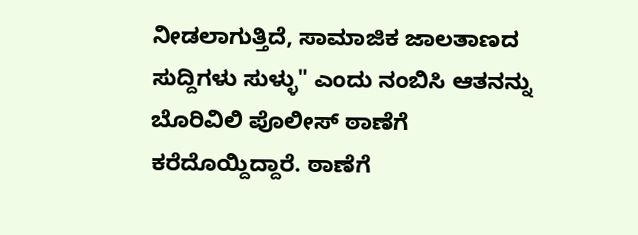ನೀಡಲಾಗುತ್ತಿದೆ, ಸಾಮಾಜಿಕ ಜಾಲತಾಣದ ಸುದ್ದಿಗಳು ಸುಳ್ಳು" ಎಂದು ನಂಬಿಸಿ ಆತನನ್ನು ಬೊರಿವಿಲಿ ಪೊಲೀಸ್ ಠಾಣೆಗೆ ಕರೆದೊಯ್ದಿದ್ದಾರೆ. ಠಾಣೆಗೆ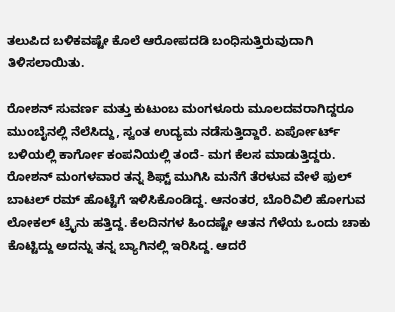ತಲುಪಿದ ಬಳಿಕವಷ್ಟೇ ಕೊಲೆ ಆರೋಪದಡಿ ಬಂಧಿಸುತ್ತಿರುವುದಾಗಿ ತಿಳಿಸಲಾಯಿತು.

ರೋಶನ್ ಸುವರ್ಣ ಮತ್ತು ಕುಟುಂಬ ಮಂಗಳೂರು ಮೂಲದವರಾಗಿದ್ದರೂ ಮುಂಬೈನಲ್ಲಿ ನೆಲೆಸಿದ್ದು, ಸ್ವಂತ ಉದ್ಯಮ ನಡೆಸುತ್ತಿದ್ದಾರೆ. ಏರ್ಪೋರ್ಟ್ ಬಳಿಯಲ್ಲಿ ಕಾರ್ಗೋ ಕಂಪನಿಯಲ್ಲಿ ತಂದೆ- ಮಗ ಕೆಲಸ ಮಾಡುತ್ತಿದ್ದರು. ರೋಶನ್ ಮಂಗಳವಾರ ತನ್ನ ಶಿಫ್ಟ್ ಮುಗಿಸಿ ಮನೆಗೆ ತೆರಳುವ ವೇಳೆ ಫುಲ್ ಬಾಟಲ್ ರಮ್ ಹೊಟ್ಟೆಗೆ ಇಳಿಸಿಕೊಂಡಿದ್ದ. ಆನಂತರ, ಬೊರಿವಿಲಿ ಹೋಗುವ ಲೋಕಲ್ ಟ್ರೈನು ಹತ್ತಿದ್ದ. ಕೆಲದಿನಗಳ ಹಿಂದಷ್ಟೇ ಆತನ ಗೆಳೆಯ ಒಂದು ಚಾಕು ಕೊಟ್ಟಿದ್ದು ಅದನ್ನು ತನ್ನ ಬ್ಯಾಗಿನಲ್ಲಿ ಇರಿಸಿದ್ದ. ಆದರೆ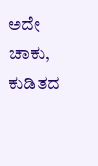ಅದೇ ಚಾಕು, ಕುಡಿತದ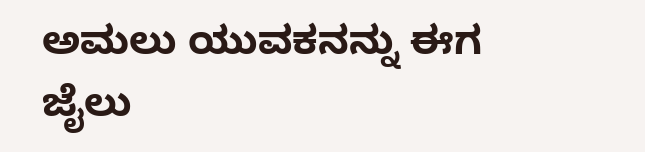ಅಮಲು ಯುವಕನನ್ನು ಈಗ ಜೈಲು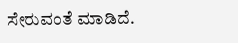ಸೇರುವಂತೆ ಮಾಡಿದೆ.